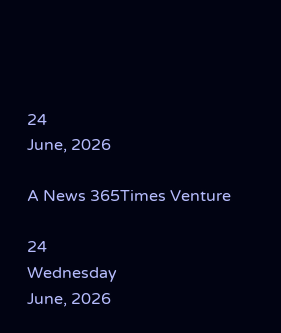24
June, 2026

A News 365Times Venture

24
Wednesday
June, 2026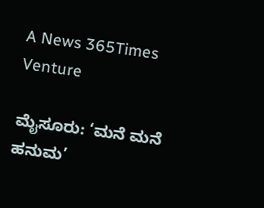A News 365Times Venture

ಮೈಸೂರು: ‘ಮನೆ‌ ಮನೆ ಹನುಮ’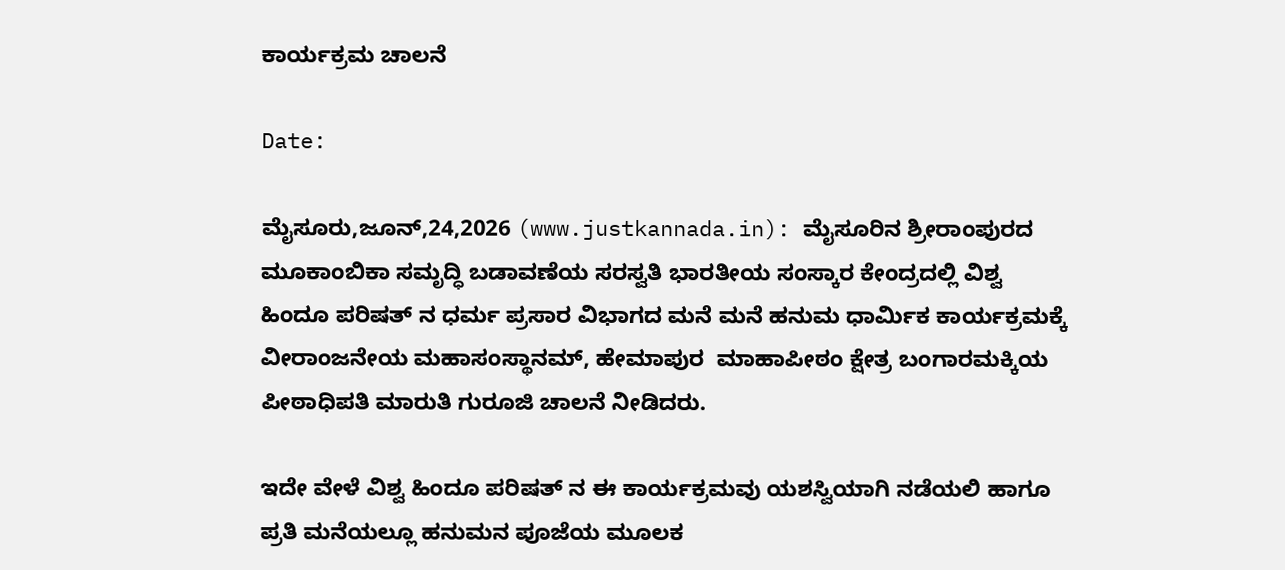ಕಾರ್ಯಕ್ರಮ ಚಾಲನೆ

Date:

ಮೈಸೂರು,ಜೂನ್,24,2026 (www.justkannada.in): ಮೈಸೂರಿನ ಶ್ರೀರಾಂಪುರದ ಮೂಕಾಂಬಿಕಾ ಸಮೃದ್ಧಿ ಬಡಾವಣೆಯ ಸರಸ್ವತಿ ಭಾರತೀಯ ಸಂಸ್ಕಾರ ಕೇಂದ್ರದಲ್ಲಿ ವಿಶ್ವ ಹಿಂದೂ ಪರಿಷತ್ ನ ಧರ್ಮ ಪ್ರಸಾರ ವಿಭಾಗದ ಮನೆ ಮನೆ ಹನುಮ ಧಾರ್ಮಿಕ ಕಾರ್ಯಕ್ರಮಕ್ಕೆ ವೀರಾಂಜನೇಯ ಮಹಾಸಂಸ್ಥಾನಮ್, ಹೇಮಾಪುರ  ಮಾಹಾಪೀಠಂ ಕ್ಷೇತ್ರ ಬಂಗಾರಮಕ್ಕಿಯ ಪೀಠಾಧಿಪತಿ ಮಾರುತಿ ಗುರೂಜಿ ಚಾಲನೆ ನೀಡಿದರು.

ಇದೇ ವೇಳೆ ವಿಶ್ವ ಹಿಂದೂ ಪರಿಷತ್ ನ ಈ ಕಾರ್ಯಕ್ರಮವು ಯಶಸ್ವಿಯಾಗಿ ನಡೆಯಲಿ ಹಾಗೂ ಪ್ರತಿ ಮನೆಯಲ್ಲೂ ಹನುಮನ ಪೂಜೆಯ ಮೂಲಕ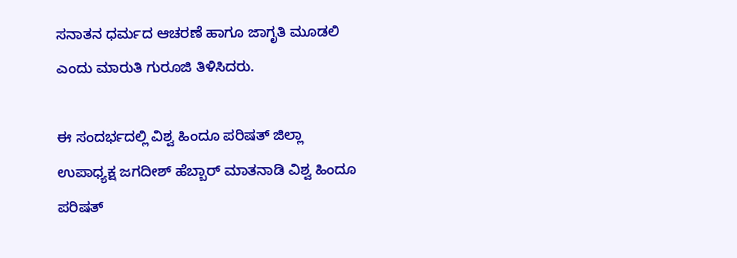ಸನಾತನ ಧರ್ಮದ ಆಚರಣೆ ಹಾಗೂ ಜಾಗೃತಿ ಮೂಡಲಿ ಎಂದು ಮಾರುತಿ ಗುರೂಜಿ ತಿಳಿಸಿದರು.

ಈ ಸಂದರ್ಭದಲ್ಲಿ ವಿಶ್ವ ಹಿಂದೂ ಪರಿಷತ್ ಜಿಲ್ಲಾ ಉಪಾಧ್ಯಕ್ಷ ಜಗದೀಶ್ ಹೆಬ್ಬಾರ್ ಮಾತನಾಡಿ ವಿಶ್ವ ಹಿಂದೂ ಪರಿಷತ್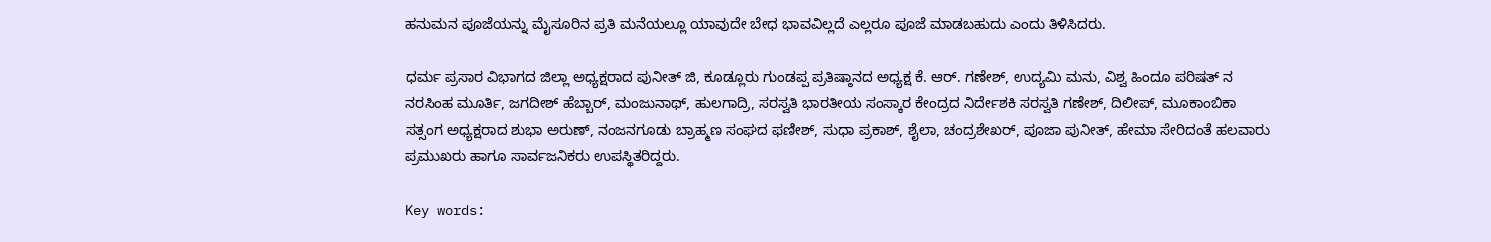ಹನುಮನ ಪೂಜೆಯನ್ನು ಮೈಸೂರಿನ ಪ್ರತಿ ಮನೆಯಲ್ಲೂ ಯಾವುದೇ ಬೇಧ ಭಾವವಿಲ್ಲದೆ ಎಲ್ಲರೂ ಪೂಜೆ ಮಾಡಬಹುದು ಎಂದು ತಿಳಿಸಿದರು.

ಧರ್ಮ ಪ್ರಸಾರ ವಿಭಾಗದ ಜಿಲ್ಲಾ ಅಧ್ಯಕ್ಷರಾದ ಪುನೀತ್ ಜಿ, ಕೂಡ್ಲೂರು ಗುಂಡಪ್ಪ ಪ್ರತಿಷ್ಠಾನದ ಅಧ್ಯಕ್ಷ ಕೆ. ಆರ್. ಗಣೇಶ್, ಉದ್ಯಮಿ ಮನು, ವಿಶ್ವ ಹಿಂದೂ ಪರಿಷತ್ ನ ನರಸಿಂಹ ಮೂರ್ತಿ, ಜಗದೀಶ್ ಹೆಬ್ಬಾರ್, ಮಂಜುನಾಥ್, ಹುಲಗಾದ್ರಿ, ಸರಸ್ವತಿ ಭಾರತೀಯ ಸಂಸ್ಕಾರ ಕೇಂದ್ರದ ನಿರ್ದೇಶಕಿ ಸರಸ್ವತಿ ಗಣೇಶ್, ದಿಲೀಪ್, ಮೂಕಾಂಬಿಕಾ ಸತ್ಸಂಗ ಅಧ್ಯಕ್ಷರಾದ ಶುಭಾ ಅರುಣ್, ನಂಜನಗೂಡು ಬ್ರಾಹ್ಮಣ ಸಂಘದ ಫಣೀಶ್, ಸುಧಾ ಪ್ರಕಾಶ್, ಶೈಲಾ, ಚಂದ್ರಶೇಖರ್, ಪೂಜಾ ಪುನೀತ್, ಹೇಮಾ ಸೇರಿದಂತೆ ಹಲವಾರು ಪ್ರಮುಖರು ಹಾಗೂ ಸಾರ್ವಜನಿಕರು ಉಪಸ್ಥಿತರಿದ್ದರು.

Key words: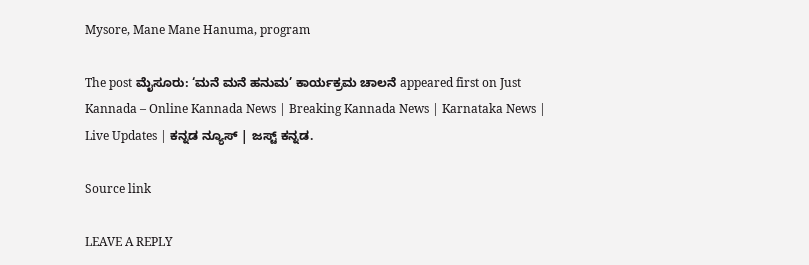Mysore, Mane Mane Hanuma, program

The post ಮೈಸೂರು: ‘ಮನೆ‌ ಮನೆ ಹನುಮ’ ಕಾರ್ಯಕ್ರಮ ಚಾಲನೆ appeared first on Just Kannada – Online Kannada News | Breaking Kannada News | Karnataka News | Live Updates | ಕನ್ನಡ ನ್ಯೂಸ್ | ಜಸ್ಟ್ ಕನ್ನಡ.

Source link

LEAVE A REPLY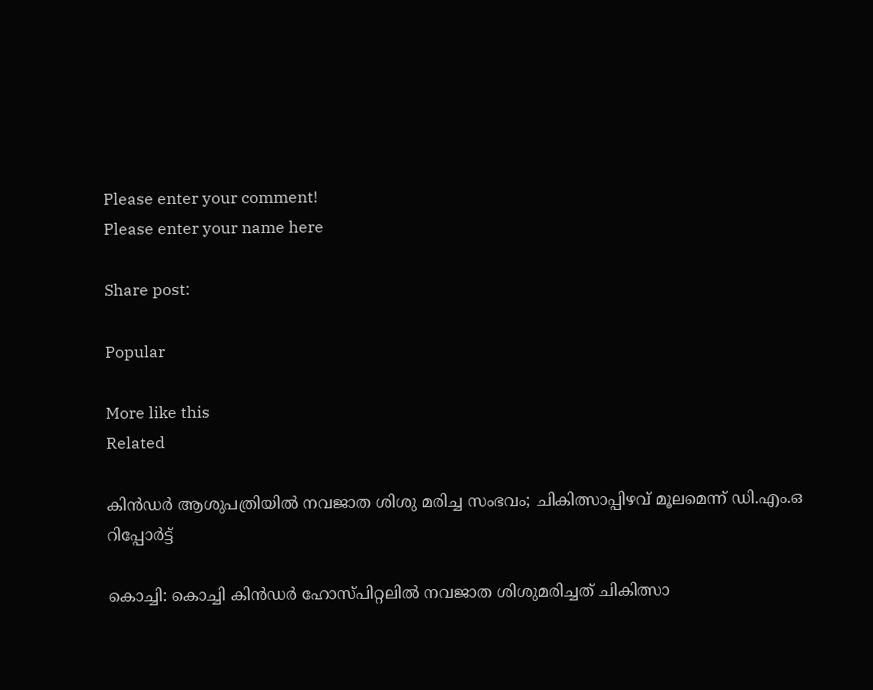Please enter your comment!
Please enter your name here

Share post:

Popular

More like this
Related

കിന്‍ഡര്‍ ആശുപത്രിയില്‍ നവജാത ശിശു മരിച്ച സംഭവം; ചികിത്സാപ്പിഴവ് മൂലമെന്ന് ഡി.എം.ഒ റിപ്പോര്‍ട്ട്

കൊച്ചി: കൊച്ചി കിന്‍ഡര്‍ ഹോസ്പിറ്റലില്‍ നവജാത ശിശുമരിച്ചത് ചികിത്സാ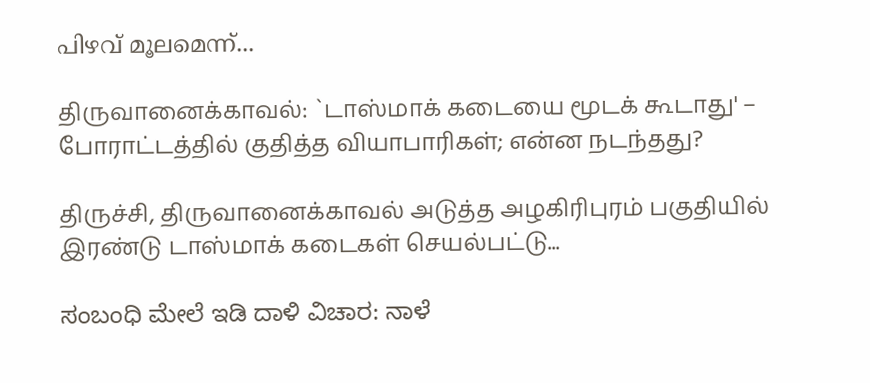പിഴവ് മൂലമെന്ന്...

திருவானைக்காவல்: `டாஸ்மாக் கடையை மூடக் கூடாது' – போராட்டத்தில் குதித்த வியாபாரிகள்; என்ன நடந்தது?

திருச்சி, திருவானைக்காவல் அடுத்த அழகிரிபுரம் பகுதியில் இரண்டு டாஸ்மாக் கடைகள் செயல்பட்டு...

ಸಂಬಂಧಿ ಮೇಲೆ ಇಡಿ ದಾಳಿ ವಿಚಾರ: ನಾಳೆ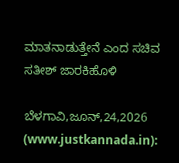ಮಾತನಾಡುತ್ತೇನೆ ಎಂದ ಸಚಿವ ಸತೀಶ್ ಜಾರಕಿಹೊಳಿ

ಬೆಳಗಾವಿ,ಜೂನ್,24,2026 (www.justkannada.in):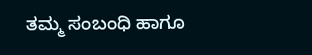ತಮ್ಮ ಸಂಬಂಧಿ ಹಾಗೂ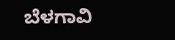ಬೆಳಗಾವಿ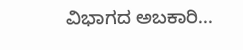ವಿಭಾಗದ ಅಬಕಾರಿ...